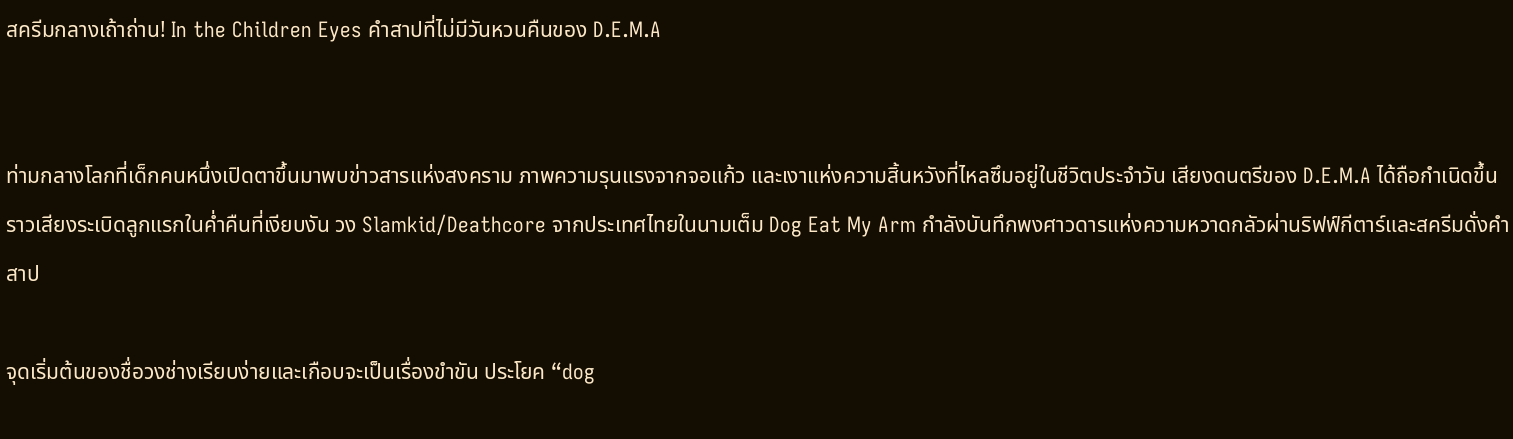สครีมกลางเถ้าถ่าน! In the Children Eyes คำสาปที่ไม่มีวันหวนคืนของ D.E.M.A


ท่ามกลางโลกที่เด็กคนหนึ่งเปิดตาขึ้นมาพบข่าวสารแห่งสงคราม ภาพความรุนแรงจากจอแก้ว และเงาแห่งความสิ้นหวังที่ไหลซึมอยู่ในชีวิตประจำวัน เสียงดนตรีของ D.E.M.A ได้ถือกำเนิดขึ้นราวเสียงระเบิดลูกแรกในค่ำคืนที่เงียบงัน วง Slamkid/Deathcore จากประเทศไทยในนามเต็ม Dog Eat My Arm กำลังบันทึกพงศาวดารแห่งความหวาดกลัวผ่านริฟฟ์กีตาร์และสครีมดั่งคำสาป

จุดเริ่มต้นของชื่อวงช่างเรียบง่ายและเกือบจะเป็นเรื่องขำขัน ประโยค “dog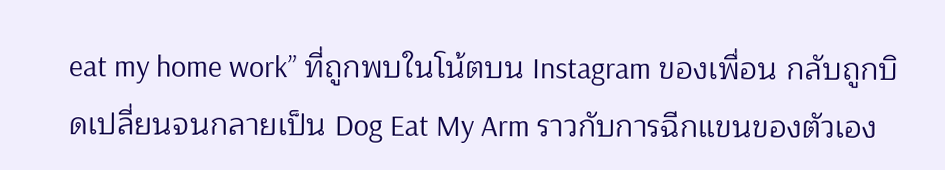eat my home work” ที่ถูกพบในโน้ตบน Instagram ของเพื่อน กลับถูกบิดเปลี่ยนจนกลายเป็น Dog Eat My Arm ราวกับการฉีกแขนของตัวเอง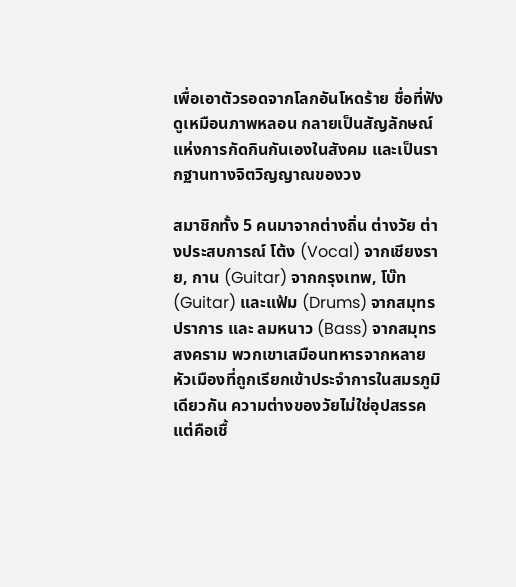เพื่อเอาตัวรอดจากโลกอันโหดร้าย ชื่อที่ฟังดูเหมือนภาพหลอน กลายเป็นสัญลักษณ์แห่งการกัดกินกันเองในสังคม และเป็นรากฐานทางจิตวิญญาณของวง

สมาชิกทั้ง 5 คนมาจากต่างถิ่น ต่างวัย ต่างประสบการณ์ โต้ง (Vocal) จากเชียงราย, กาน (Guitar) จากกรุงเทพ, โบ๊ท (Guitar) และแฟ้ม (Drums) จากสมุทรปราการ และ ลมหนาว (Bass) จากสมุทรสงคราม พวกเขาเสมือนทหารจากหลายหัวเมืองที่ถูกเรียกเข้าประจำการในสมรภูมิเดียวกัน ความต่างของวัยไม่ใช่อุปสรรค แต่คือเชื้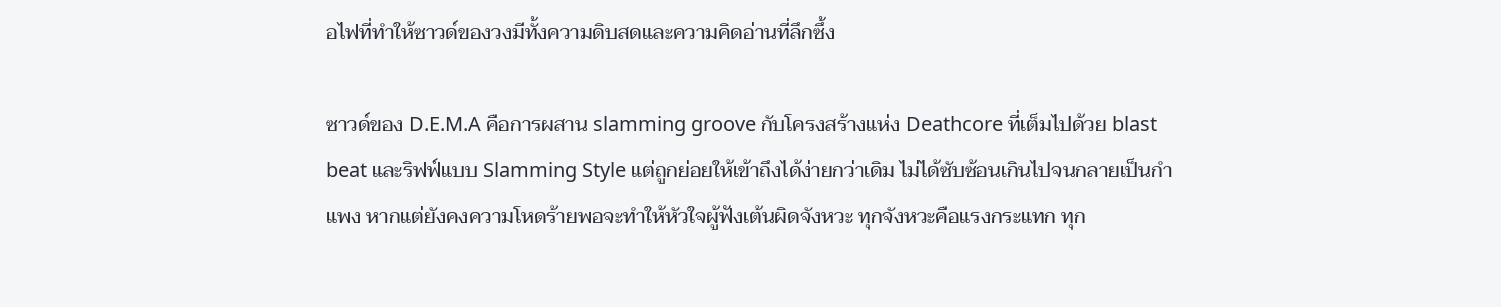อไฟที่ทำให้ซาวด์ของวงมีทั้งความดิบสดและความคิดอ่านที่ลึกซึ้ง

ซาวด์ของ D.E.M.A คือการผสาน slamming groove กับโครงสร้างแห่ง Deathcore ที่เต็มไปด้วย blast beat และริฟฟ์แบบ Slamming Style แต่ถูกย่อยให้เข้าถึงได้ง่ายกว่าเดิม ไม่ได้ซับซ้อนเกินไปจนกลายเป็นกำแพง หากแต่ยังคงความโหดร้ายพอจะทำให้หัวใจผู้ฟังเต้นผิดจังหวะ ทุกจังหวะคือแรงกระแทก ทุก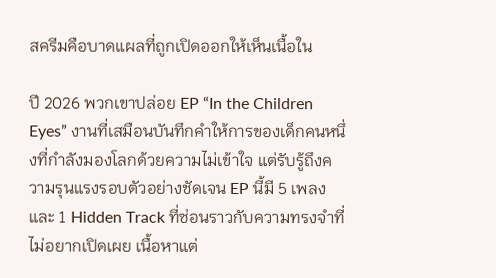สครีมคือบาดแผลที่ถูกเปิดออกให้เห็นเนื้อใน

ปี 2026 พวกเขาปล่อย EP “In the Children Eyes” งานที่เสมือนบันทึกคำให้การของเด็กคนหนึ่งที่กำลังมองโลกด้วยความไม่เข้าใจ แต่รับรู้ถึงความรุนแรงรอบตัวอย่างชัดเจน EP นี้มี 5 เพลง และ 1 Hidden Track ที่ซ่อนราวกับความทรงจำที่ไม่อยากเปิดเผย เนื้อหาแต่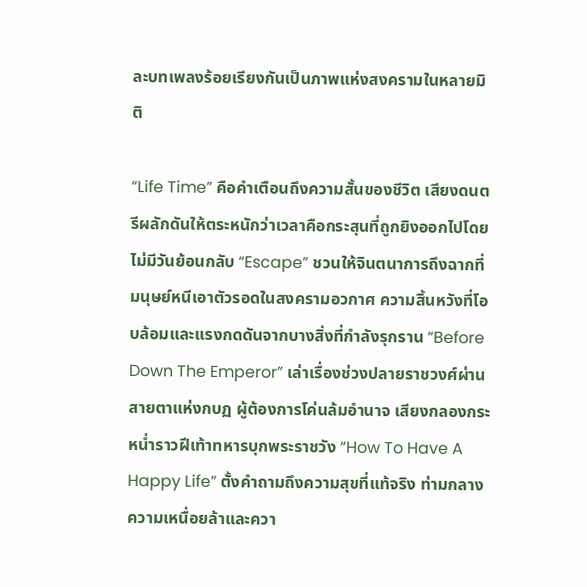ละบทเพลงร้อยเรียงกันเป็นภาพแห่งสงครามในหลายมิติ

“Life Time” คือคำเตือนถึงความสั้นของชีวิต เสียงดนตรีผลักดันให้ตระหนักว่าเวลาคือกระสุนที่ถูกยิงออกไปโดยไม่มีวันย้อนกลับ “Escape” ชวนให้จินตนาการถึงฉากที่มนุษย์หนีเอาตัวรอดในสงครามอวกาศ ความสิ้นหวังที่โอบล้อมและแรงกดดันจากบางสิ่งที่กำลังรุกราน “Before Down The Emperor” เล่าเรื่องช่วงปลายราชวงศ์ผ่านสายตาแห่งกบฏ ผู้ต้องการโค่นล้มอำนาจ เสียงกลองกระหน่ำราวฝีเท้าทหารบุกพระราชวัง “How To Have A Happy Life” ตั้งคำถามถึงความสุขที่แท้จริง ท่ามกลางความเหนื่อยล้าและควา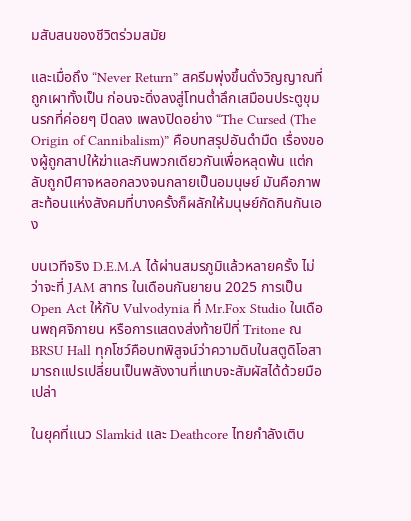มสับสนของชีวิตร่วมสมัย

และเมื่อถึง “Never Return” สครีมพุ่งขึ้นดั่งวิญญาณที่ถูกเผาทั้งเป็น ก่อนจะดิ่งลงสู่โทนต่ำลึกเสมือนประตูขุมนรกที่ค่อยๆ ปิดลง เพลงปิดอย่าง “The Cursed (The Origin of Cannibalism)” คือบทสรุปอันดำมืด เรื่องของผู้ถูกสาปให้ฆ่าและกินพวกเดียวกันเพื่อหลุดพ้น แต่กลับถูกปีศาจหลอกลวงจนกลายเป็นอมนุษย์ มันคือภาพสะท้อนแห่งสังคมที่บางครั้งก็ผลักให้มนุษย์กัดกินกันเอง

บนเวทีจริง D.E.M.A ได้ผ่านสมรภูมิแล้วหลายครั้ง ไม่ว่าจะที่ JAM สาทร ในเดือนกันยายน 2025 การเป็น Open Act ให้กับ Vulvodynia ที่ Mr.Fox Studio ในเดือนพฤศจิกายน หรือการแสดงส่งท้ายปีที่ Tritone ณ BRSU Hall ทุกโชว์คือบทพิสูจน์ว่าความดิบในสตูดิโอสามารถแปรเปลี่ยนเป็นพลังงานที่แทบจะสัมผัสได้ด้วยมือเปล่า

ในยุคที่แนว Slamkid และ Deathcore ไทยกำลังเติบ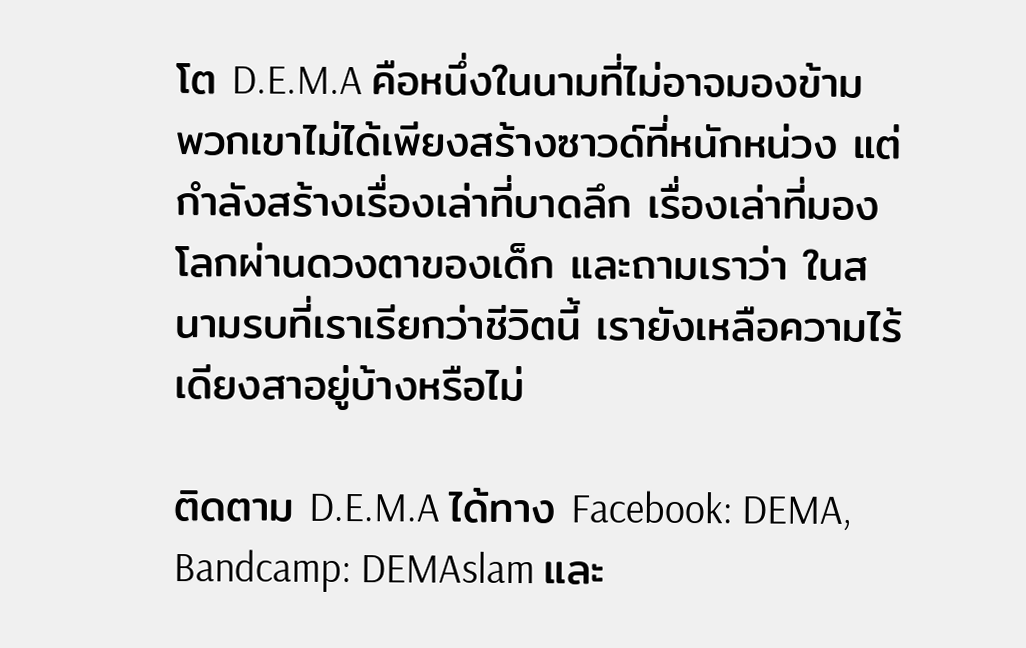โต D.E.M.A คือหนึ่งในนามที่ไม่อาจมองข้าม พวกเขาไม่ได้เพียงสร้างซาวด์ที่หนักหน่วง แต่กำลังสร้างเรื่องเล่าที่บาดลึก เรื่องเล่าที่มองโลกผ่านดวงตาของเด็ก และถามเราว่า ในสนามรบที่เราเรียกว่าชีวิตนี้ เรายังเหลือความไร้เดียงสาอยู่บ้างหรือไม่

ติดตาม D.E.M.A ได้ทาง Facebook: DEMA, Bandcamp: DEMAslam และ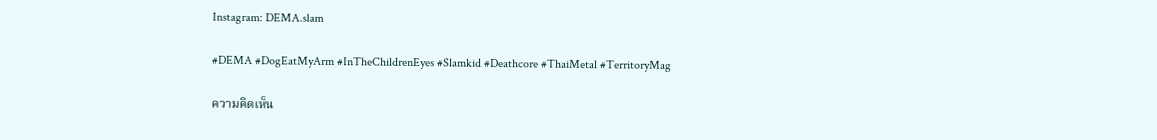Instagram: DEMA.slam

#DEMA #DogEatMyArm #InTheChildrenEyes #Slamkid #Deathcore #ThaiMetal #TerritoryMag

ความคิดเห็น